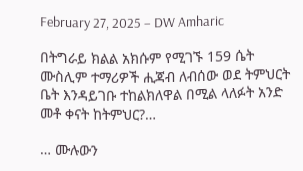February 27, 2025 – DW Amharic

በትግራይ ክልል አክሱም የሚገኙ 159 ሴት ሙስሊም ተማሪዎች ሒጃብ ለብሰው ወደ ትምህርት ቤት እንዳይገቡ ተከልክለዋል በሚል ላለፉት አንድ መቶ ቀናት ከትምህር?…

… ሙሉውን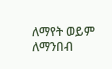ለማየት ወይም ለማንበብ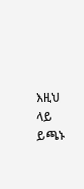እዚህ ላይ ይጫኑ